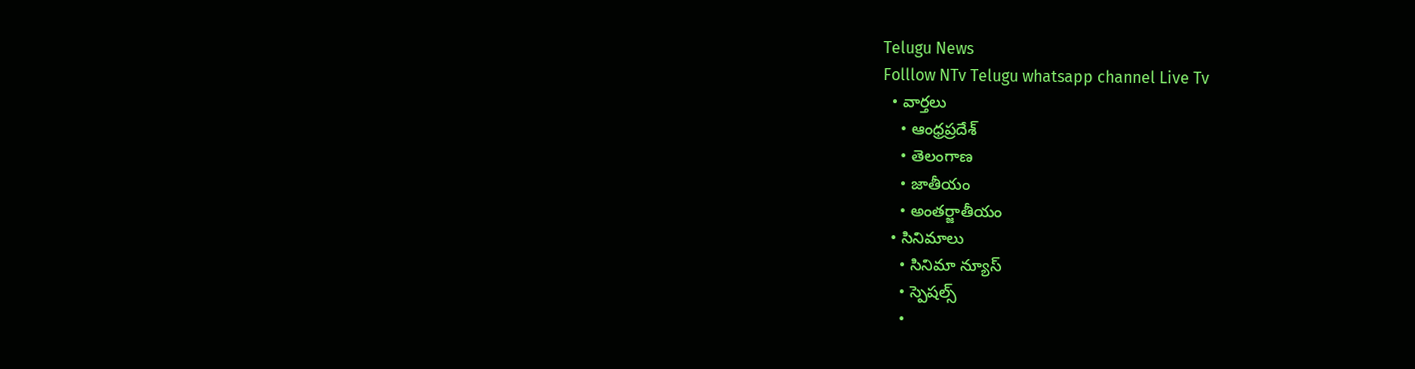Telugu News
Folllow NTv Telugu whatsapp channel Live Tv
  • వార్తలు
    • ఆంధ్రప్రదేశ్
    • తెలంగాణ
    • జాతీయం
    • అంతర్జాతీయం
  • సినిమాలు
    • సినిమా న్యూస్
    • స్పెషల్స్
    •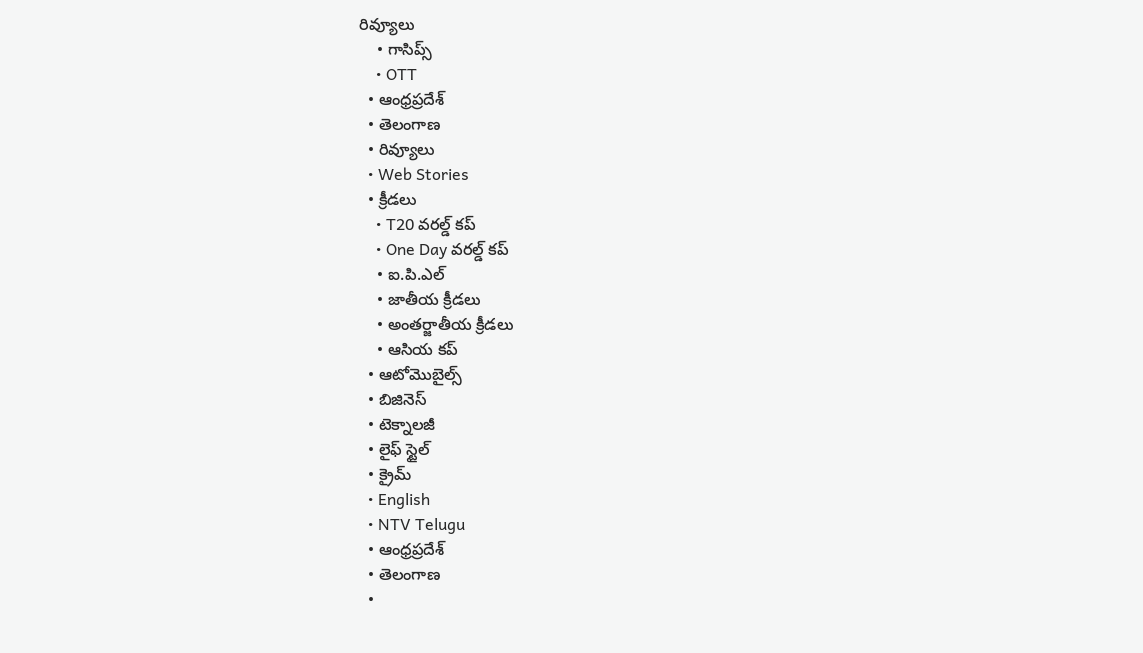రివ్యూలు
    • గాసిప్స్
    • OTT
  • ఆంధ్రప్రదేశ్
  • తెలంగాణ
  • రివ్యూలు
  • Web Stories
  • క్రీడలు
    • T20 వరల్డ్ కప్
    • One Day వరల్డ్ కప్
    • ఐ.పి.ఎల్
    • జాతీయ క్రీడలు
    • అంతర్జాతీయ క్రీడలు
    • ఆసియ కప్
  • ఆటోమొబైల్స్
  • బిజినెస్‌
  • టెక్నాలజీ
  • లైఫ్ స్టైల్
  • క్రైమ్
  • English
  • NTV Telugu
  • ఆంధ్రప్రదేశ్
  • తెలంగాణ
  •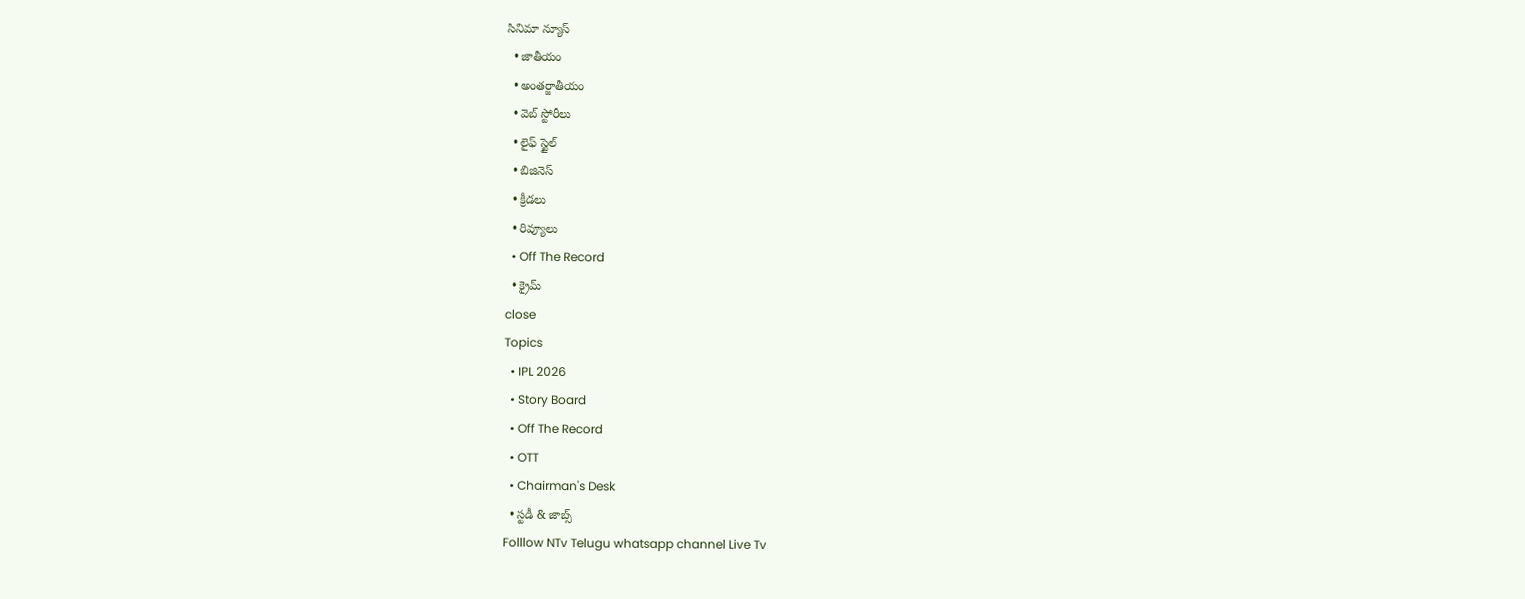సినిమా న్యూస్
  • జాతీయం
  • అంతర్జాతీయం
  • వెబ్ స్టోరీలు
  • లైఫ్ స్టైల్
  • బిజినెస్‌
  • క్రీడలు
  • రివ్యూలు
  • Off The Record
  • క్రైమ్
close
Topics
  • IPL 2026
  • Story Board
  • Off The Record
  • OTT
  • Chairman's Desk
  • స్టడీ & జాబ్స్
Folllow NTv Telugu whatsapp channel Live Tv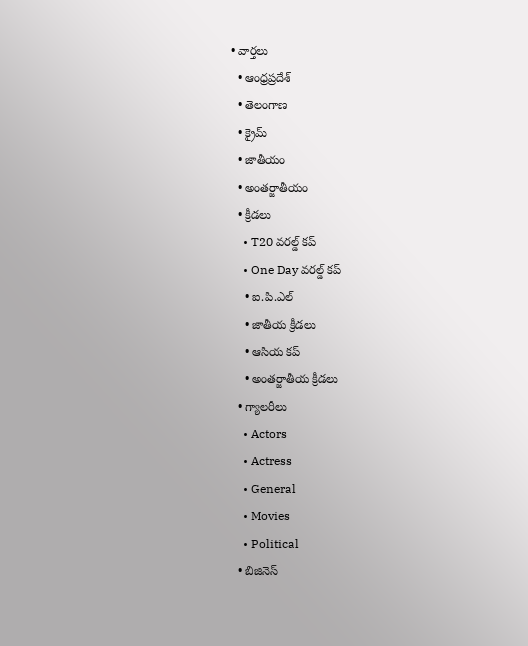• వార్తలు
  • ఆంధ్రప్రదేశ్
  • తెలంగాణ
  • క్రైమ్
  • జాతీయం
  • అంతర్జాతీయం
  • క్రీడలు
    • T20 వరల్డ్ కప్
    • One Day వరల్డ్ కప్
    • ఐ.పి.ఎల్
    • జాతీయ క్రీడలు
    • ఆసియ కప్
    • అంతర్జాతీయ క్రీడలు
  • గ్యాలరీలు
    • Actors
    • Actress
    • General
    • Movies
    • Political
  • బిజినెస్‌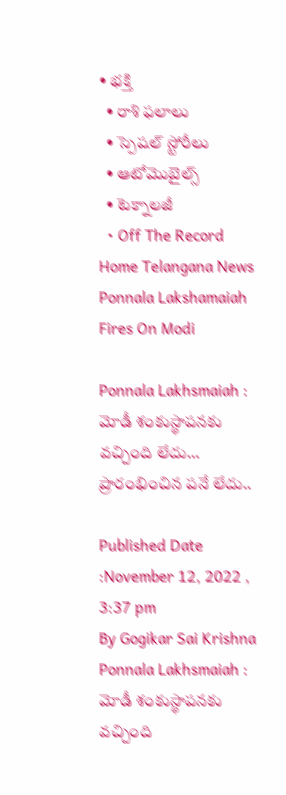• భక్తి
  • రాశి ఫలాలు
  • స్పెషల్‌ స్టోరీలు
  • ఆటోమొబైల్స్
  • టెక్నాలజీ
  • Off The Record
Home Telangana News Ponnala Lakshamaiah Fires On Modi

Ponnala Lakhsmaiah : మోడీ శంకుస్థాపనకు వచ్చింది లేదు… ప్రారంభించిన పనే లేదు..

Published Date :November 12, 2022 , 3:37 pm
By Gogikar Sai Krishna
Ponnala Lakhsmaiah : మోడీ శంకుస్థాపనకు వచ్చింది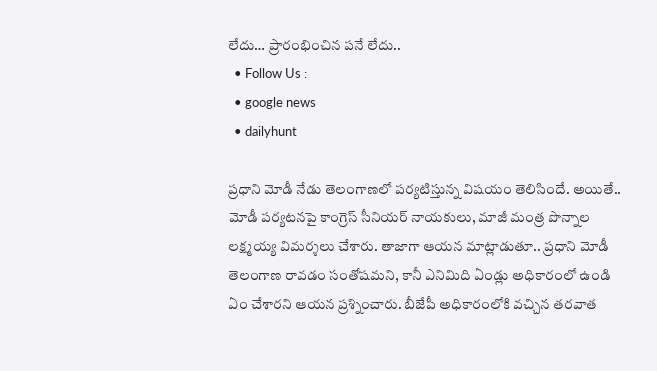లేదు… ప్రారంభించిన పనే లేదు..
  • Follow Us :
  • google news
  • dailyhunt

ప్రధాని మోడీ నేడు తెలంగాణలో పర్యటిస్తున్న విషయం తెలిసిందే. అయితే.. మోడీ పర్యటనపై కాంగ్రెస్‌ సీనియర్‌ నాయకులు, మాజీ మంత్ర పొన్నాల లక్ష్మయ్య విమర్శలు చేశారు. తాజాగా ఆయన మాట్లాడుతూ.. ప్రధాని మోడీ తెలంగాణ రావడం సంతోషమని, కానీ ఎనిమిది ఏండ్లు అధికారంలో ఉండి ఏం చేశారని ఆయన ప్రశ్నించారు. బీజేపీ అధికారంలోకి వచ్చిన తరవాత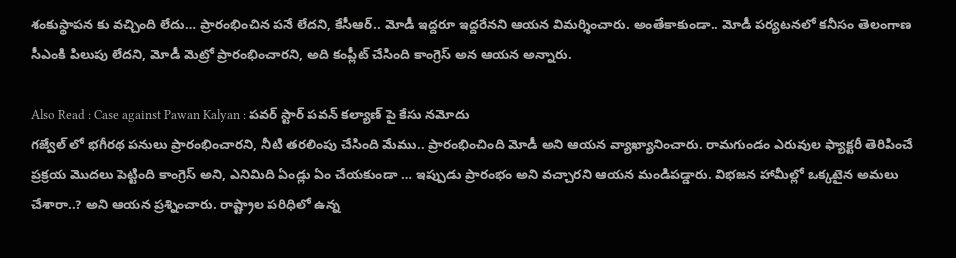శంకుస్థాపన కు వచ్చింది లేదు… ప్రారంభించిన పనే లేదని, కేసీఆర్.. మోడీ ఇద్దరూ ఇద్దరేనని ఆయన విమర్శించారు. అంతేకాకుండా.. మోడీ పర్యటనలో కనీసం తెలంగాణ సీఎంకి పిలుపు లేదని, మోడీ మెట్రో ప్రారంభించారని, అది కంప్లీట్ చేసింది కాంగ్రెస్ అన ఆయన అన్నారు.

Also Read : Case against Pawan Kalyan : పవర్ స్టార్ పవన్ కల్యాణ్ పై కేసు నమోదు
గజ్వేల్ లో భగీరథ పనులు ప్రారంభించారని, నీటి తరలింపు చేసింది మేము.. ప్రారంభించింది మోడీ అని ఆయన వ్యాఖ్యానించారు. రామగుండం ఎరువుల ఫ్యాక్టరీ తెరిపించే ప్రక్రయ మొదలు పెట్టింది కాంగ్రెస్ అని, ఎనిమిది ఏండ్లు ఏం చేయకుండా … ఇప్పుడు ప్రారంభం అని వచ్చారని ఆయన మండిపడ్డారు. విభజన హామీల్లో ఒక్కటైన అమలు చేశారా..? అని ఆయన ప్రశ్నించారు. రాష్ట్రాల పరిధిలో ఉన్న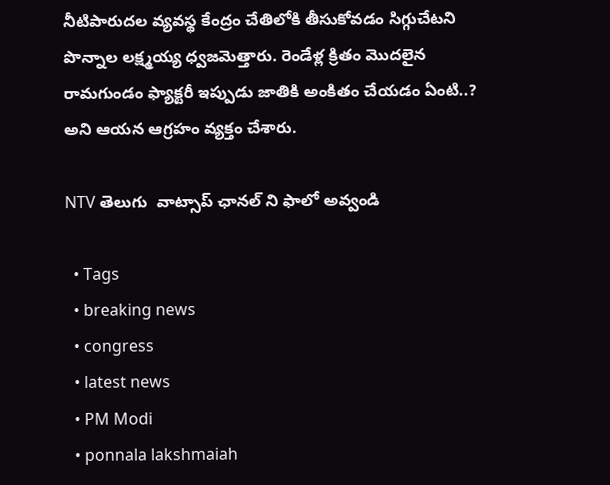నీటిపారుదల వ్యవస్థ కేంద్రం చేతిలోకి తీసుకోవడం సిగ్గుచేటని పొన్నాల లక్ష్మయ్య ధ్వజమెత్తారు. రెండేళ్ల క్రితం మొదలైన రామగుండం ఫ్యాక్టరీ ఇప్పుడు జాతికి అంకితం చేయడం ఏంటి..? అని ఆయన ఆగ్రహం వ్యక్తం చేశారు.

NTV తెలుగు  వాట్సాప్ ఛానల్ ని ఫాలో అవ్వండి

  • Tags
  • breaking news
  • congress
  • latest news
  • PM Modi
  • ponnala lakshmaiah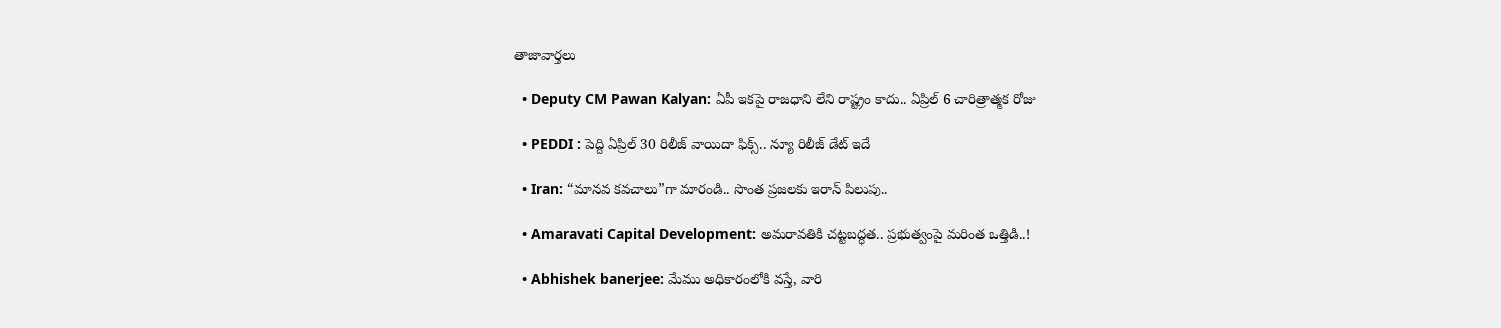తాజావార్తలు

  • Deputy CM Pawan Kalyan: ఏపీ ఇకపై రాజధాని లేని రాష్ట్రం కాదు.. ఏప్రిల్ 6 చారిత్రాత్మక రోజు

  • PEDDI : పెద్ది ఏప్రిల్ 30 రిలీజ్ వాయిదా ఫిక్స్.. న్యూ రిలీజ్ డేట్ ఇదే

  • Iran: “మానవ కవచాలు”గా మారండి.. సొంత ప్రజలకు ఇరాన్ పిలుపు..

  • Amaravati Capital Development: అమరావతికి చట్టబద్ధత.. ప్రభుత్వంపై మరింత ఒత్తిడి..!

  • Abhishek banerjee: మేము అధికారంలోకి వస్తే, వారి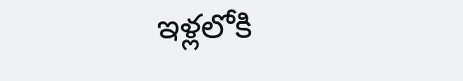ఇళ్లలోకి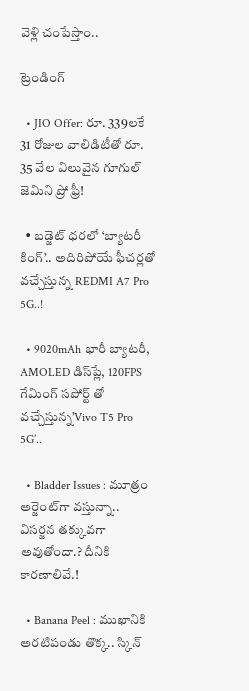వెళ్లి చంపేస్తాం..

ట్రెండింగ్‌

  • JIO Offer: రూ. 339లకే 31 రోజుల వాలిడిటీతో రూ. 35 వేల విలువైన గూగుల్ జెమిని ప్రో ఫ్రీ!

  • బడ్జెట్ ధరలో ‘బ్యాటరీ కింగ్’.. అదిరిపోయే ఫీచర్లతో వచ్చేస్తున్న REDMI A7 Pro 5G..!

  • 9020mAh భారీ బ్యాటరీ, AMOLED డిస్‌ప్లే, 120FPS గేమింగ్‌ సపోర్ట్ తో వచ్చేస్తున్న’Vivo T5 Pro 5G’..

  • Bladder Issues : మూత్రం అర్జెంట్‌గా వస్తున్నా.. విసర్జన తక్కువగా అవుతోందా.? దీనికి కారణాలివే.!

  • Banana Peel : ముఖానికి అరటిపండు తొక్క.. స్కిన్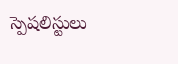స్పెషలిస్టులు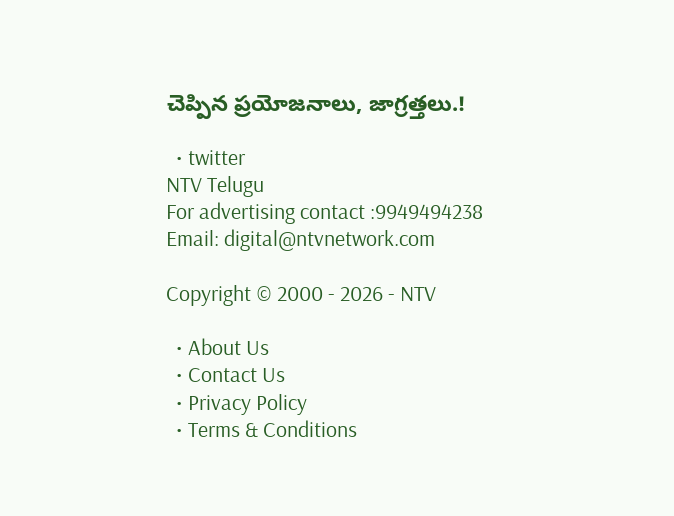చెప్పిన ప్రయోజనాలు, జాగ్రత్తలు.!

  • twitter
NTV Telugu
For advertising contact :9949494238
Email: digital@ntvnetwork.com

Copyright © 2000 - 2026 - NTV

  • About Us
  • Contact Us
  • Privacy Policy
  • Terms & Conditions